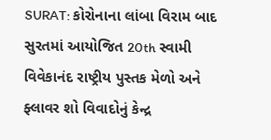SURAT: કોરોનાના લાંબા વિરામ બાદ સુરતમાં આયોજિત 20th સ્વામી વિવેકાનંદ રાષ્ટ્રીય પુસ્તક મેળો અને ફ્લાવર શો વિવાદોનું કેન્દ્ર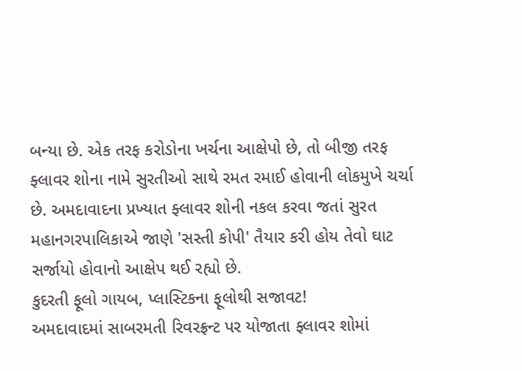બન્યા છે. એક તરફ કરોડોના ખર્ચના આક્ષેપો છે, તો બીજી તરફ ફ્લાવર શોના નામે સુરતીઓ સાથે રમત રમાઈ હોવાની લોકમુખે ચર્ચા છે. અમદાવાદના પ્રખ્યાત ફ્લાવર શોની નકલ કરવા જતાં સુરત મહાનગરપાલિકાએ જાણે 'સસ્તી કોપી' તૈયાર કરી હોય તેવો ઘાટ સર્જાયો હોવાનો આક્ષેપ થઈ રહ્યો છે.
કુદરતી ફૂલો ગાયબ, પ્લાસ્ટિકના ફૂલોથી સજાવટ!
અમદાવાદમાં સાબરમતી રિવરફ્રન્ટ પર યોજાતા ફ્લાવર શોમાં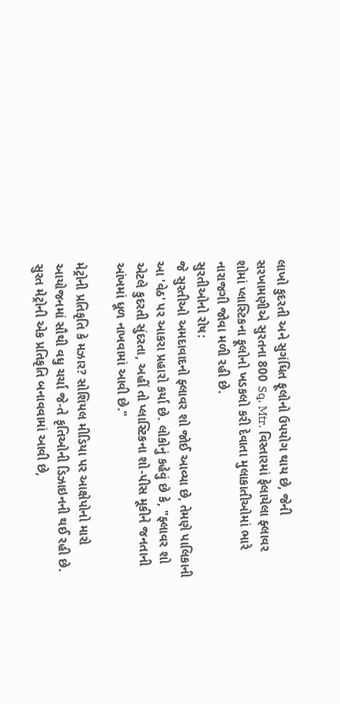લાખો કુદરતી અને સુગંધિત ફૂલોનો ઉપયોગ થાય છે, જેની સરખામણીએ સુરતના 800 Sq. Mtr. વિસ્તારમાં ફેલાયેલા ફ્લાવર શોમાં પ્લાસ્ટિકના ફૂલોનો ખડકલો કરી દેવાતા મુલાકાતીઓમાં ભારે નારાજગી જોવા મળી રહી છે.
સુરતીઓનો રોષ:
જે સુરતીઓ અમદાવાદનો ફ્લાવર શો જોઈ આવ્યા છે, તેમણે પાલિકાની આ 'વેઠ' પર આકરા પ્રહારો કર્યા છે. લોકોનું કહેવું છે કે, "ફ્લાવર શો એટલે કુદરતી સુંદરતા, અહીં તો પ્લાસ્ટિકના શો-પીસ મૂકીને જનતાની આંખમાં ધૂળ નાખવામાં આવી છે."

મેટ્રોની પ્રતિકૃતિ કે મઝાર? સોશિયલ મીડિયા પર આક્ષેપોનો મારો
આયોજનમાં સૌથી વધુ ચર્ચા જે-તે કૃતિઓની ડિઝાઇનની થઈ રહી છે. સુરત મેટ્રોની એક પ્રતિકૃતિ બનાવવામાં આવી છે,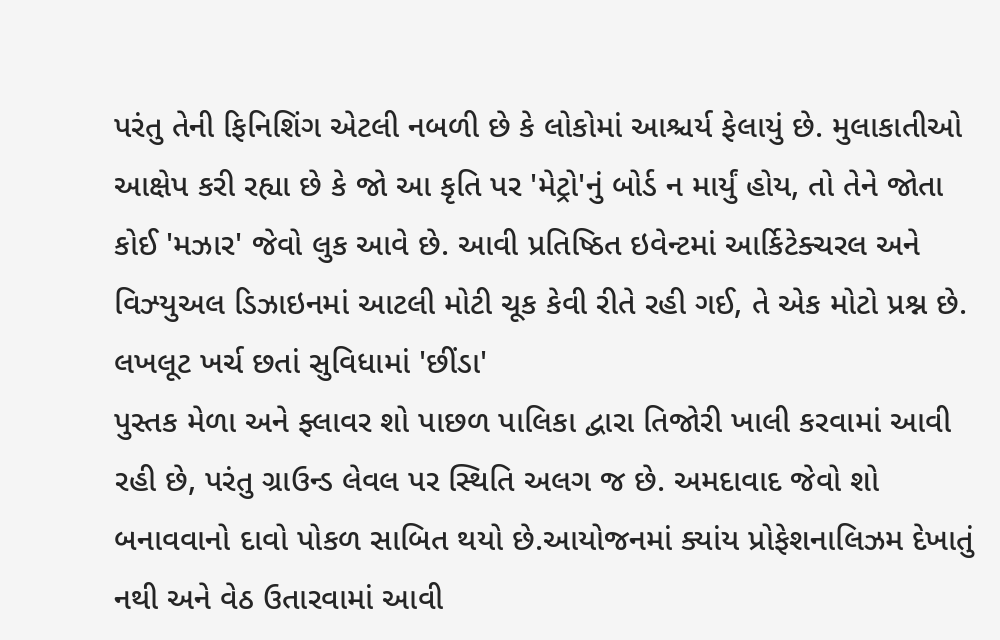પરંતુ તેની ફિનિશિંગ એટલી નબળી છે કે લોકોમાં આશ્ચર્ય ફેલાયું છે. મુલાકાતીઓ આક્ષેપ કરી રહ્યા છે કે જો આ કૃતિ પર 'મેટ્રો'નું બોર્ડ ન માર્યું હોય, તો તેને જોતા કોઈ 'મઝાર' જેવો લુક આવે છે. આવી પ્રતિષ્ઠિત ઇવેન્ટમાં આર્કિટેક્ચરલ અને વિઝ્યુઅલ ડિઝાઇનમાં આટલી મોટી ચૂક કેવી રીતે રહી ગઈ, તે એક મોટો પ્રશ્ન છે.
લખલૂટ ખર્ચ છતાં સુવિધામાં 'છીંડા'
પુસ્તક મેળા અને ફ્લાવર શો પાછળ પાલિકા દ્વારા તિજોરી ખાલી કરવામાં આવી રહી છે, પરંતુ ગ્રાઉન્ડ લેવલ પર સ્થિતિ અલગ જ છે. અમદાવાદ જેવો શો બનાવવાનો દાવો પોકળ સાબિત થયો છે.આયોજનમાં ક્યાંય પ્રોફેશનાલિઝમ દેખાતું નથી અને વેઠ ઉતારવામાં આવી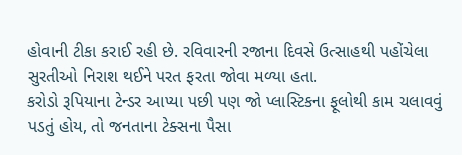હોવાની ટીકા કરાઈ રહી છે. રવિવારની રજાના દિવસે ઉત્સાહથી પહોંચેલા સુરતીઓ નિરાશ થઈને પરત ફરતા જોવા મળ્યા હતા.
કરોડો રૂપિયાના ટેન્ડર આપ્યા પછી પણ જો પ્લાસ્ટિકના ફૂલોથી કામ ચલાવવું પડતું હોય, તો જનતાના ટેક્સના પૈસા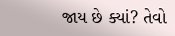જાય છે ક્યાં? તેવો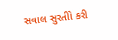સવાલ સુરતીો કરી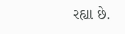રહ્યા છે.